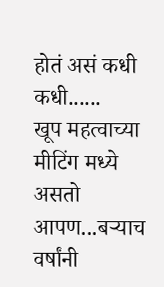होतं असं कधी कधी......
खूप महत्वाच्या मीटिंग मध्ये असतो आपण...बऱ्याच वर्षांनी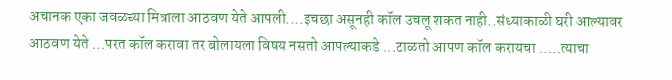अचानक एका जवळच्या मित्राला आठवण येते आपली....इचछा असूनही कॉल उचलू शकत नाही..संध्याकाळी घरी आल्यावर आठवण येते ...परत कॉल करावा तर बोलायला विषय नसतो आपल्याकडे ...टाळतो आपण कॉल करायचा .....त्याचा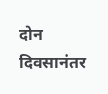दोन दिवसानंतर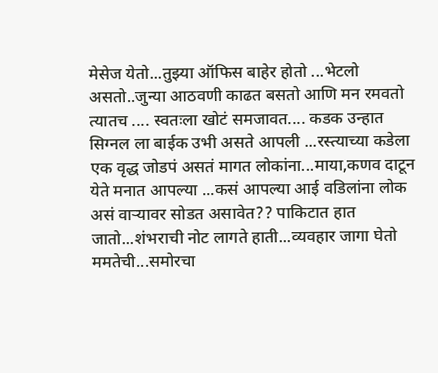मेसेज येतो...तुझ्या ऑफिस बाहेर होतो ...भेटलो असतो..जुन्या आठवणी काढत बसतो आणि मन रमवतो त्यातच .... स्वतःला खोटं समजावत.... कडक उन्हात सिग्नल ला बाईक उभी असते आपली ...रस्त्याच्या कडेला एक वृद्ध जोडपं असतं मागत लोकांना...माया,कणव दाटून येते मनात आपल्या ...कसं आपल्या आई वडिलांना लोक असं वाऱ्यावर सोडत असावेत?? पाकिटात हात जातो...शंभराची नोट लागते हाती...व्यवहार जागा घेतो ममतेची...समोरचा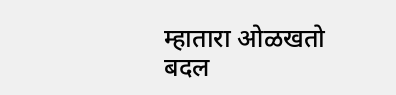म्हातारा ओळखतो बदल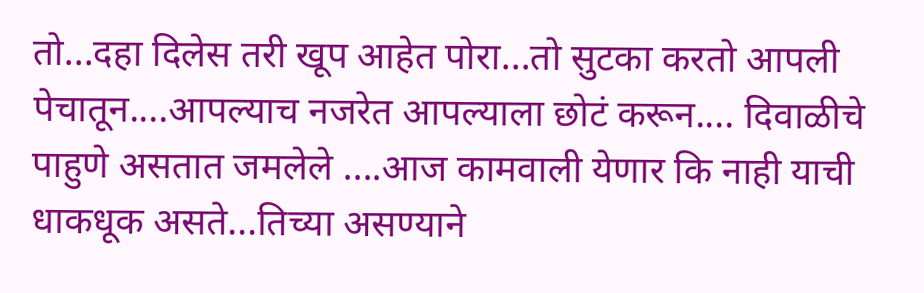तो...दहा दिलेस तरी खूप आहेत पोरा...तो सुटका करतो आपली पेचातून....आपल्याच नजरेत आपल्याला छोटं करून.... दिवाळीचे पाहुणे असतात जमलेले ....आज कामवाली येणार कि नाही याची धाकधूक असते...तिच्या असण्याने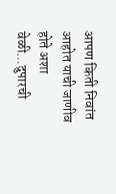आपण किती निवांत आहोत याची जाणीव होते अशा वेळी...दुपारची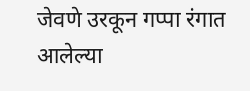जेवणे उरकून गप्पा रंगात आलेल्या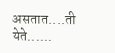असतात....ती येते......